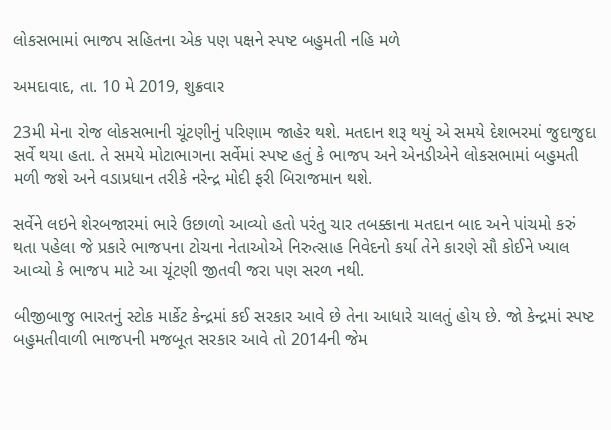લોકસભામાં ભાજપ સહિતના એક પણ પક્ષને સ્પષ્ટ બહુમતી નહિ મળે

અમદાવાદ, તા. 10 મે 2019, શુક્રવાર

23મી મેના રોજ લોકસભાની ચૂંટણીનું પરિણામ જાહેર થશે. મતદાન શરૂ થયું એ સમયે દેશભરમાં જુદાજુદા સર્વે થયા હતા. તે સમયે મોટાભાગના સર્વેમાં સ્પષ્ટ હતું કે ભાજપ અને એનડીએને લોકસભામાં બહુમતી મળી જશે અને વડાપ્રધાન તરીકે નરેન્દ્ર મોદી ફરી બિરાજમાન થશે.

સર્વેને લઇને શેરબજારમાં ભારે ઉછાળો આવ્યો હતો પરંતુ ચાર તબક્કાના મતદાન બાદ અને પાંચમો કરું થતા પહેલા જે પ્રકારે ભાજપના ટોચના નેતાઓએ નિરુત્સાહ નિવેદનો કર્યા તેને કારણે સૌ કોઈને ખ્યાલ આવ્યો કે ભાજપ માટે આ ચૂંટણી જીતવી જરા પણ સરળ નથી.

બીજીબાજુ ભારતનું સ્ટોક માર્કેટ કેન્દ્રમાં કઈ સરકાર આવે છે તેના આધારે ચાલતું હોય છે. જો કેન્દ્રમાં સ્પષ્ટ બહુમતીવાળી ભાજપની મજબૂત સરકાર આવે તો 2014ની જેમ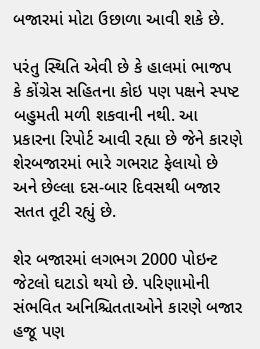બજારમાં મોટા ઉછાળા આવી શકે છે.

પરંતુ સ્થિતિ એવી છે કે હાલમાં ભાજપ કે કોંગ્રેસ સહિતના કોઇ પણ પક્ષને સ્પષ્ટ બહુમતી મળી શકવાની નથી. આ પ્રકારના રિપોર્ટ આવી રહ્યા છે જેને કારણે શેરબજારમાં ભારે ગભરાટ ફેલાયો છે અને છેલ્લા દસ-બાર દિવસથી બજાર સતત તૂટી રહ્યું છે.

શેર બજારમાં લગભગ 2000 પોઇન્ટ જેટલો ઘટાડો થયો છે. પરિણામોની સંભવિત અનિશ્ચિતતાઓને કારણે બજાર હજૂ પણ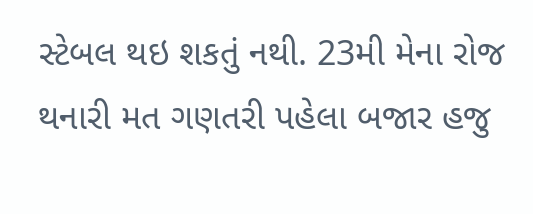સ્ટેબલ થઇ શકતું નથી. 23મી મેના રોજ થનારી મત ગણતરી પહેલા બજાર હજુ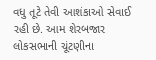વધુ તૂટે તેવી આશંકાઓ સેવાઈ રહી છે. આમ શેરબજાર લોકસભાની ચૂંટણીના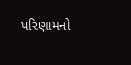પરિણામનો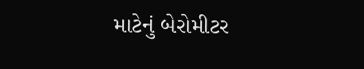માટેનું બેરોમીટર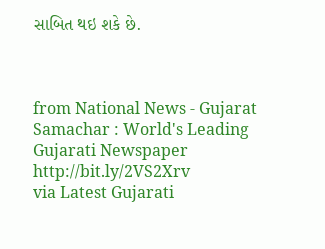સાબિત થઇ શકે છે.



from National News - Gujarat Samachar : World's Leading Gujarati Newspaper http://bit.ly/2VS2Xrv
via Latest Gujarati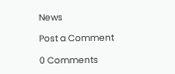News

Post a Comment

0 Comments